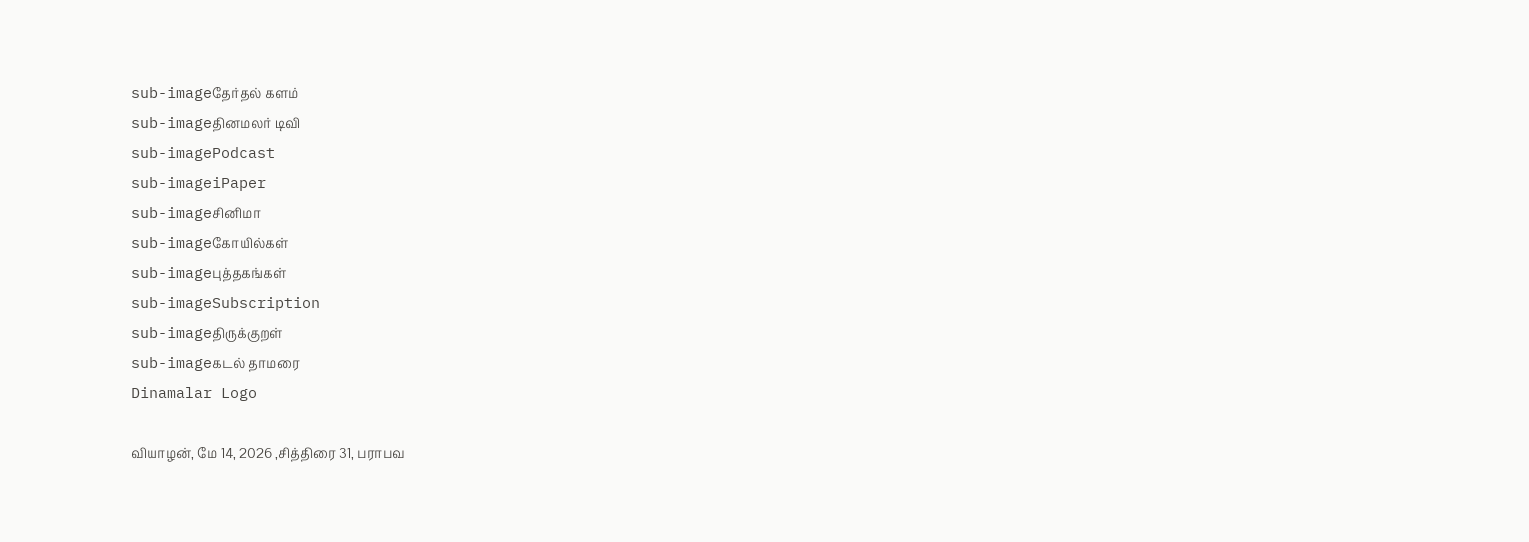sub-imageதேர்தல் களம்
sub-imageதினமலர் டிவி
sub-imagePodcast
sub-imageiPaper
sub-imageசினிமா
sub-imageகோயில்கள்
sub-imageபுத்தகங்கள்
sub-imageSubscription
sub-imageதிருக்குறள்
sub-imageகடல் தாமரை
Dinamalar Logo

வியாழன், மே 14, 2026 ,சித்திரை 31, பராபவ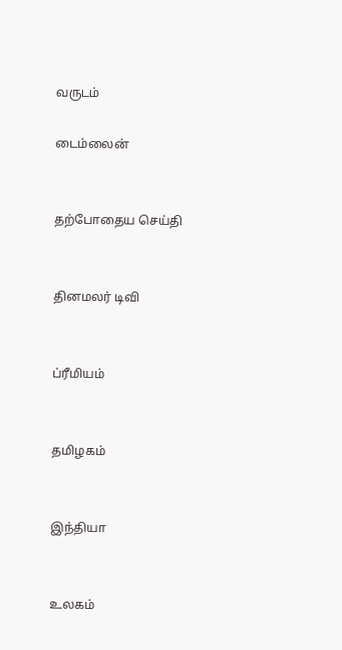வருடம்

டைம்லைன்


தற்போதைய செய்தி


தினமலர் டிவி


ப்ரீமியம்


தமிழகம்


இந்தியா


உலகம்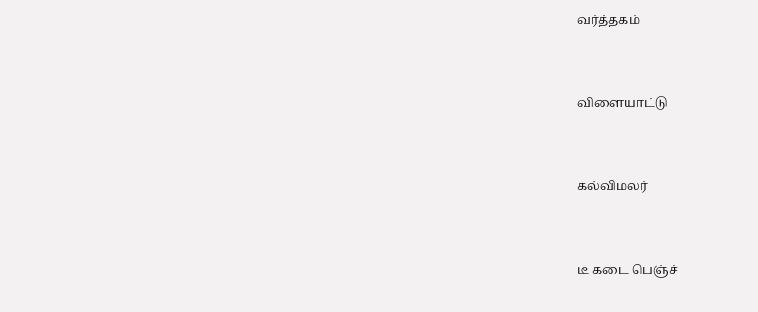வர்த்தகம்


விளையாட்டு


கல்விமலர்


டீ கடை பெஞ்ச்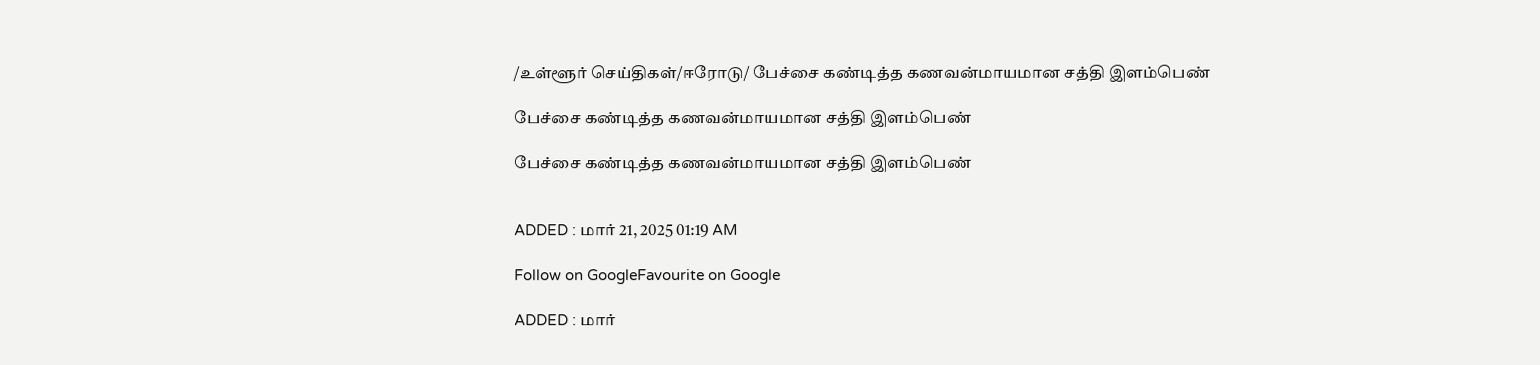/உள்ளூர் செய்திகள்/ஈரோடு/ பேச்சை கண்டித்த கணவன்மாயமான சத்தி இளம்பெண்

பேச்சை கண்டித்த கணவன்மாயமான சத்தி இளம்பெண்

பேச்சை கண்டித்த கணவன்மாயமான சத்தி இளம்பெண்


ADDED : மார் 21, 2025 01:19 AM

Follow on GoogleFavourite on Google

ADDED : மார்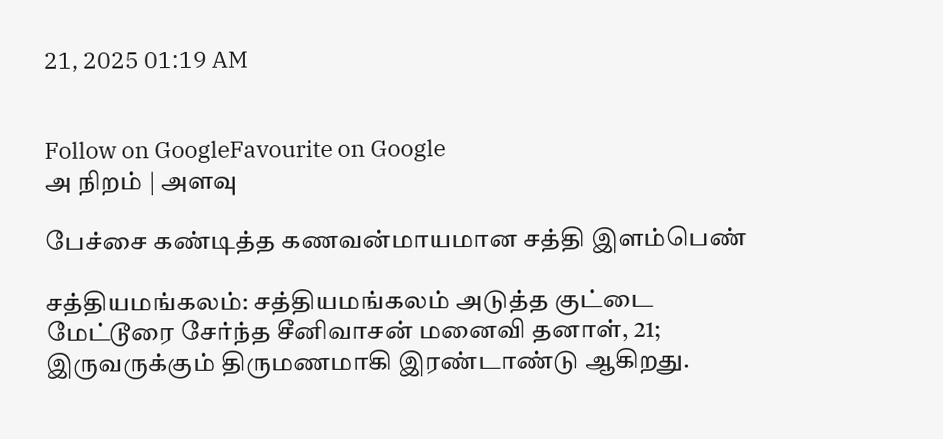21, 2025 01:19 AM


Follow on GoogleFavourite on Google
அ நிறம் | அளவு

பேச்சை கண்டித்த கணவன்மாயமான சத்தி இளம்பெண்

சத்தியமங்கலம்: சத்தியமங்கலம் அடுத்த குட்டை மேட்டூரை சேர்ந்த சீனிவாசன் மனைவி தனாள், 21; இருவருக்கும் திருமணமாகி இரண்டாண்டு ஆகிறது.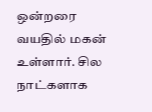ஒன்றரை வயதில் மகன் உள்ளார். சில நாட்களாக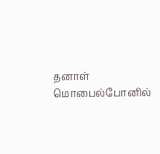தனாள் மொபைல்போனில்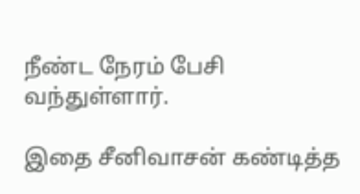நீண்ட நேரம் பேசி வந்துள்ளார்.

இதை சீனிவாசன் கண்டித்த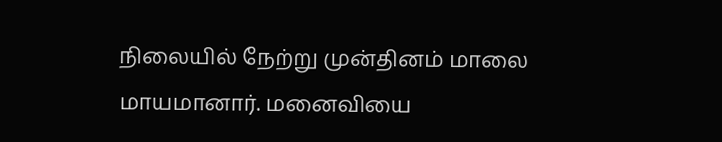நிலையில் நேற்று முன்தினம் மாலை மாயமானார். மனைவியை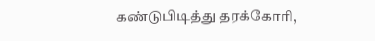கண்டுபிடித்து தரக்கோரி,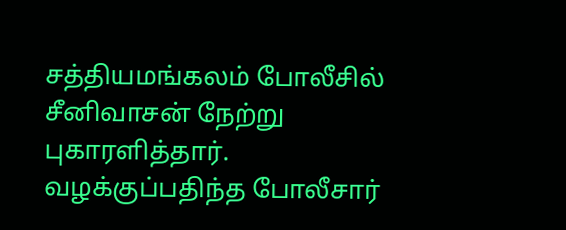சத்தியமங்கலம் போலீசில் சீனிவாசன் நேற்று புகாரளித்தார். வழக்குப்பதிந்த போலீசார்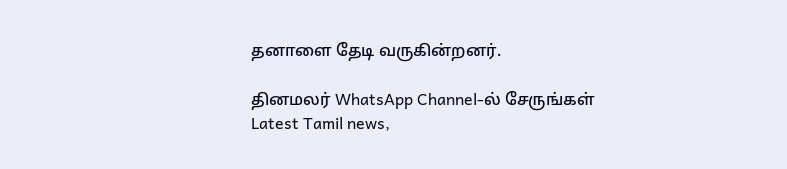தனாளை தேடி வருகின்றனர்.

தினமலர் WhatsApp Channel-ல் சேருங்கள்
Latest Tamil news,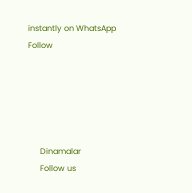instantly on WhatsApp
Follow





      Dinamalar
      Follow us